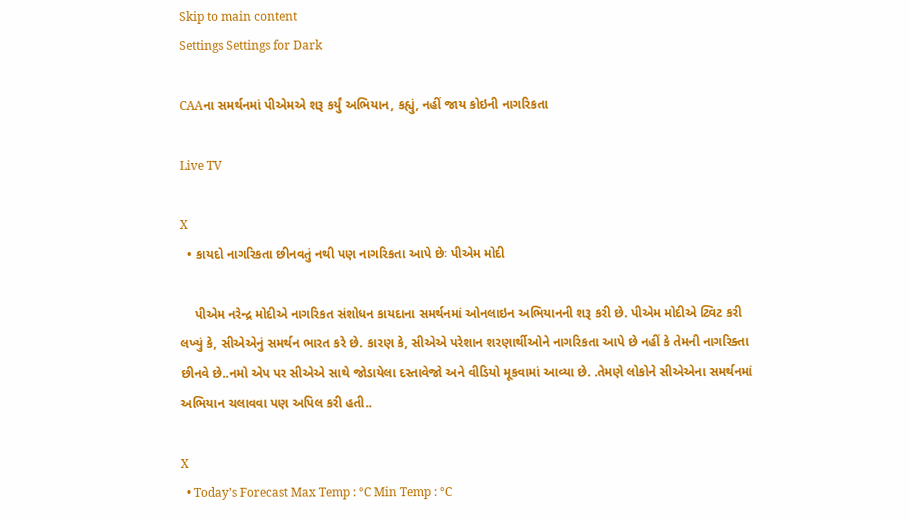Skip to main content
Settings Settings for Dark

CAAના સમર્થનમાં પીએમએ શરૂ કર્યું અભિયાન, કહ્યું, નહીં જાય કોઇની નાગરિકતા

Live TV

X
  • કાયદો નાગરિકતા છીનવતું નથી પણ નાગરિકતા આપે છેઃ પીએમ મોદી

    પીએમ નરેન્દ્ર મોદીએ નાગરિકત સંશોધન કાયદાના સમર્થનમાં ઓનલાઇન અભિયાનની શરૂ કરી છે. પીએમ મોદીએ ટ્વિટ કરી લખ્યું કે, સીએએનું સમર્થન ભારત કરે છે. કારણ કે, સીએએ પરેશાન શરણાર્થીઓને નાગરિકતા આપે છે નહીં કે તેમની નાગરિક્તા છીનવે છે..નમો એપ પર સીએએ સાથે જોડાયેલા દસ્તાવેજો અને વીડિયો મૂકવામાં આવ્યા છે. .તેમણે લોકોને સીએએના સમર્થનમાં અભિયાન ચલાવવા પણ અપિલ કરી હતી..

X
  • Today’s Forecast Max Temp : °C Min Temp : °C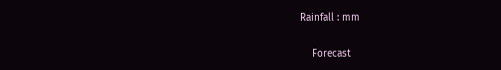Rainfall : mm

    Forecast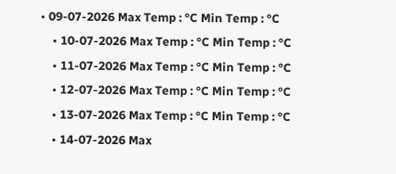• 09-07-2026 Max Temp : °C Min Temp : °C
    • 10-07-2026 Max Temp : °C Min Temp : °C
    • 11-07-2026 Max Temp : °C Min Temp : °C
    • 12-07-2026 Max Temp : °C Min Temp : °C
    • 13-07-2026 Max Temp : °C Min Temp : °C
    • 14-07-2026 Max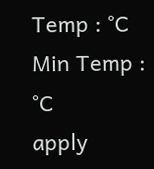Temp : °C Min Temp : °C
apply